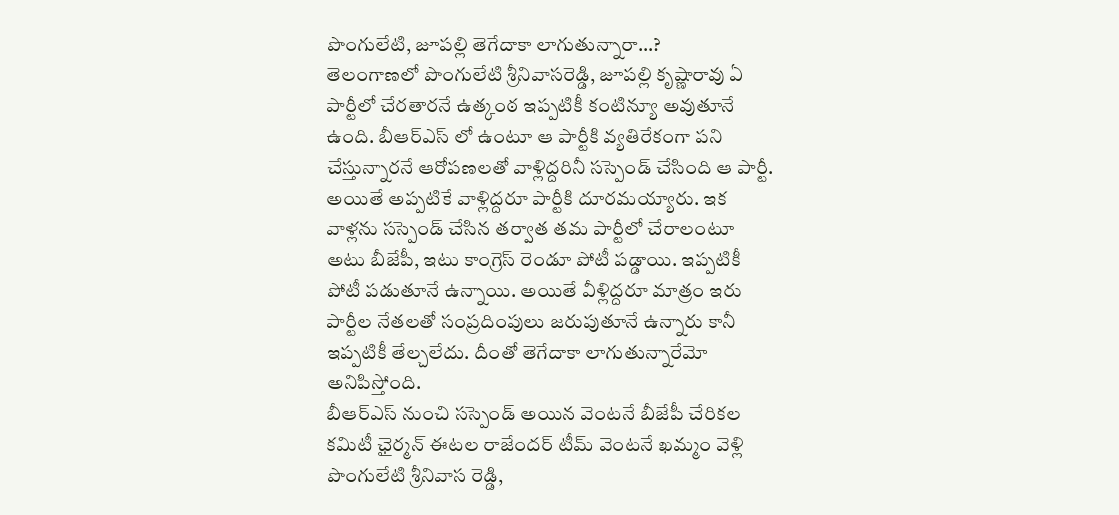పొంగులేటి, జూపల్లి తెగేదాకా లాగుతున్నారా…?
తెలంగాణలో పొంగులేటి శ్రీనివాసరెడ్డి, జూపల్లి కృష్ణారావు ఏ పార్టీలో చేరతారనే ఉత్కంఠ ఇప్పటికీ కంటిన్యూ అవుతూనే ఉంది. బీఆర్ఎస్ లో ఉంటూ ఆ పార్టీకి వ్యతిరేకంగా పని చేస్తున్నారనే ఆరోపణలతో వాళ్లిద్దరినీ సస్పెండ్ చేసింది ఆ పార్టీ. అయితే అప్పటికే వాళ్లిద్దరూ పార్టీకి దూరమయ్యారు. ఇక వాళ్లను సస్పెండ్ చేసిన తర్వాత తమ పార్టీలో చేరాలంటూ అటు బీజేపీ, ఇటు కాంగ్రెస్ రెండూ పోటీ పడ్డాయి. ఇప్పటికీ పోటీ పడుతూనే ఉన్నాయి. అయితే వీళ్లిద్దరూ మాత్రం ఇరు పార్టీల నేతలతో సంప్రదింపులు జరుపుతూనే ఉన్నారు కానీ ఇప్పటికీ తేల్చలేదు. దీంతో తెగేదాకా లాగుతున్నారేమో అనిపిస్తోంది.
బీఆర్ఎస్ నుంచి సస్పెండ్ అయిన వెంటనే బీజేపీ చేరికల కమిటీ ఛైర్మన్ ఈటల రాజేందర్ టీమ్ వెంటనే ఖమ్మం వెళ్లి పొంగులేటి శ్రీనివాస రెడ్డి,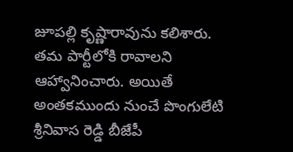జూపల్లి కృష్ణారావును కలిశారు. తమ పార్టీలోకి రావాలని ఆహ్వానించారు. అయితే అంతకముందు నుంచే పొంగులేటి శ్రీనివాస రెడ్డి బీజేపీ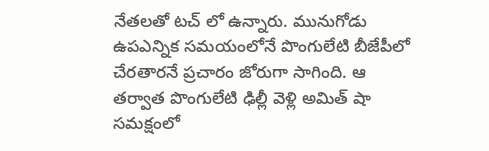నేతలతో టచ్ లో ఉన్నారు. మునుగోడు ఉపఎన్నిక సమయంలోనే పొంగులేటి బీజేపీలో చేరతారనే ప్రచారం జోరుగా సాగింది. ఆ తర్వాత పొంగులేటి ఢిల్లీ వెళ్లి అమిత్ షా సమక్షంలో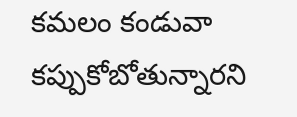కమలం కండువా కప్పుకోబోతున్నారని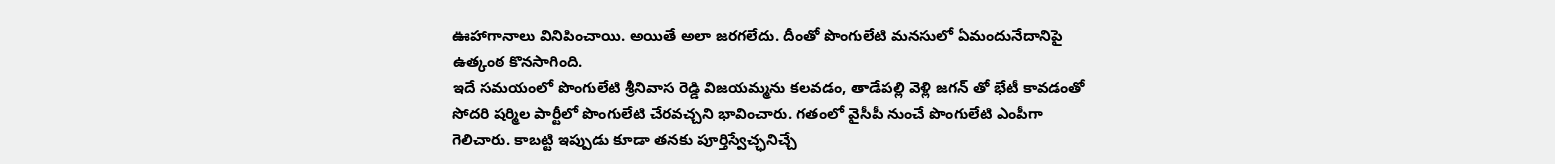ఊహాగానాలు వినిపించాయి. అయితే అలా జరగలేదు. దీంతో పొంగులేటి మనసులో ఏమందునేదానిపై ఉత్కంఠ కొనసాగింది.
ఇదే సమయంలో పొంగులేటి శ్రీనివాస రెడ్డి విజయమ్మను కలవడం, తాడేపల్లి వెళ్లి జగన్ తో భేటీ కావడంతో సోదరి షర్మిల పార్టీలో పొంగులేటి చేరవచ్చని భావించారు. గతంలో వైసీపీ నుంచే పొంగులేటి ఎంపీగా గెలిచారు. కాబట్టి ఇప్పుడు కూడా తనకు పూర్తిస్వేచ్ఛనిచ్చే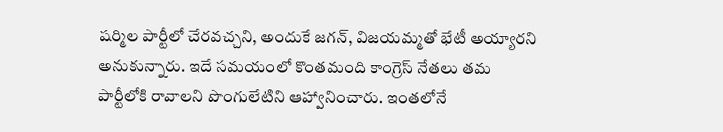షర్మిల పార్టీలో చేరవచ్చని, అందుకే జగన్, విజయమ్మతో భేటీ అయ్యారని అనుకున్నారు. ఇదే సమయంలో కొంతమంది కాంగ్రెస్ నేతలు తమ పార్టీలోకి రావాలని పొంగులేటిని ఆహ్వానించారు. ఇంతలోనే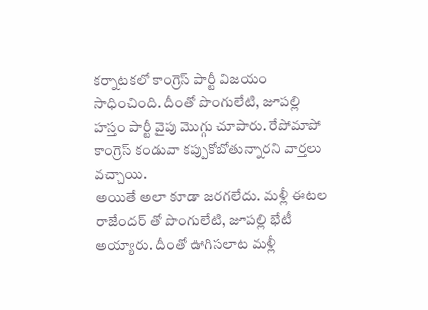కర్నాటకలో కాంగ్రెస్ పార్టీ విజయం సాధించింది. దీంతో పొంగులేటి, జూపల్లి హస్తం పార్టీ వైపు మొగ్గు చూపారు. రేపోమాపో కాంగ్రెస్ కండువా కప్పుకోబోతున్నారని వార్తలు వచ్చాయి.
అయితే అలా కూడా జరగలేదు. మళ్లీ ఈటల రాజేందర్ తో పొంగులేటి, జూపల్లి భేటీ అయ్యారు. దీంతో ఊగిసలాట మళ్లీ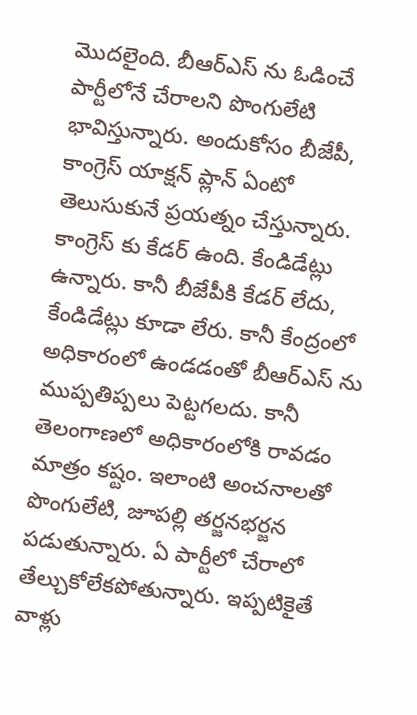మొదలైంది. బీఆర్ఎస్ ను ఓడించే పార్టీలోనే చేరాలని పొంగులేటి భావిస్తున్నారు. అందుకోసం బీజేపీ, కాంగ్రెస్ యాక్షన్ ప్లాన్ ఏంటో తెలుసుకునే ప్రయత్నం చేస్తున్నారు. కాంగ్రెస్ కు కేడర్ ఉంది. కేండిడేట్లు ఉన్నారు. కానీ బీజేపీకి కేడర్ లేదు, కేండిడేట్లు కూడా లేరు. కానీ కేంద్రంలో అధికారంలో ఉండడంతో బీఆర్ఎస్ ను ముప్పతిప్పలు పెట్టగలదు. కానీ తెలంగాణలో అధికారంలోకి రావడం మాత్రం కష్టం. ఇలాంటి అంచనాలతో పొంగులేటి, జూపల్లి తర్జనభర్జన పడుతున్నారు. ఏ పార్టీలో చేరాలో తేల్చుకోలేకపోతున్నారు. ఇప్పటికైతే వాళ్లు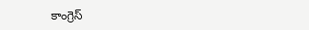కాంగ్రెస్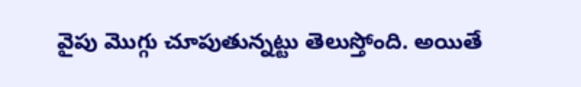వైపు మొగ్గు చూపుతున్నట్టు తెలుస్తోంది. అయితే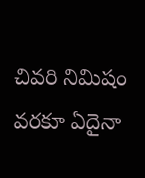చివరి నిమిషం వరకూ ఏదైనా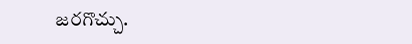జరగొచ్చు.